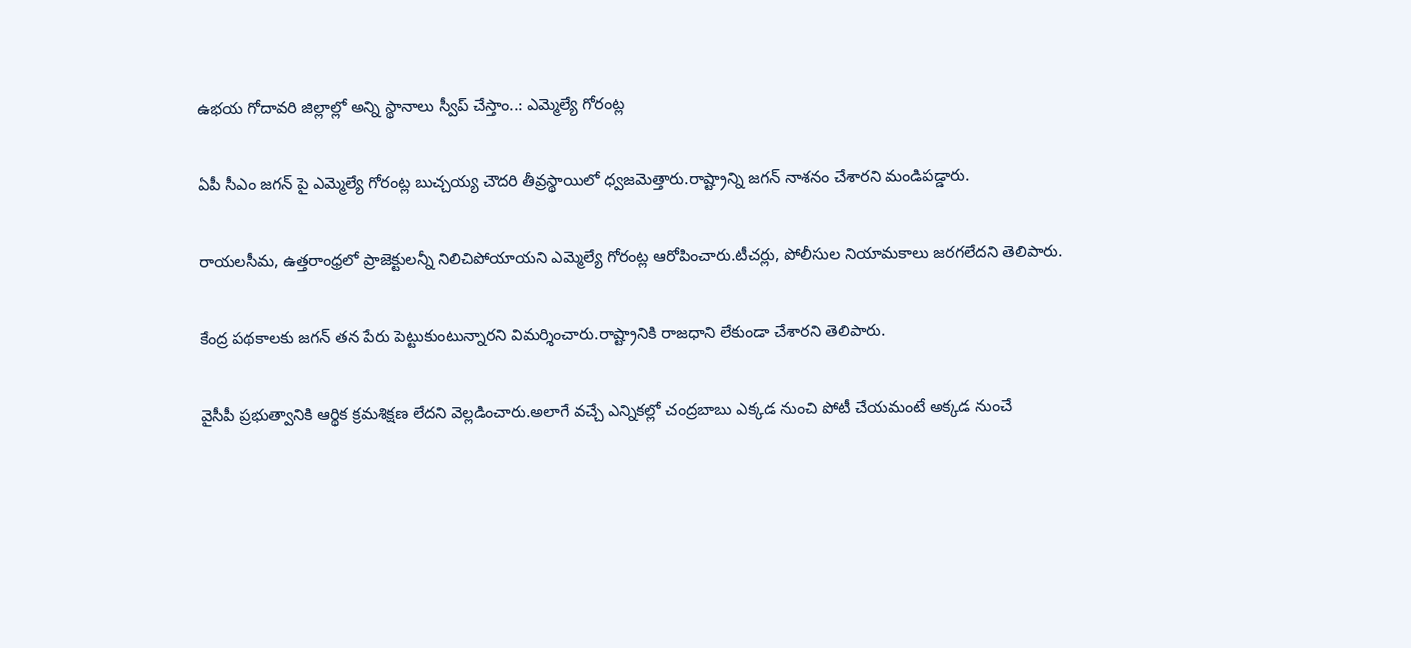ఉభయ గోదావరి జిల్లాల్లో అన్ని స్థానాలు స్వీప్ చేస్తాం..: ఎమ్మెల్యే గోరంట్ల

ఏపీ సీఎం జగన్ పై ఎమ్మెల్యే గోరంట్ల బుచ్చయ్య చౌదరి తీవ్రస్థాయిలో ధ్వజమెత్తారు.రాష్ట్రాన్ని జగన్ నాశనం చేశారని మండిపడ్డారు.

రాయలసీమ, ఉత్తరాంధ్రలో ప్రాజెక్టులన్నీ నిలిచిపోయాయని ఎమ్మెల్యే గోరంట్ల ఆరోపించారు.టీచర్లు, పోలీసుల నియామకాలు జరగలేదని తెలిపారు.

కేంద్ర పథకాలకు జగన్ తన పేరు పెట్టుకుంటున్నారని విమర్శించారు.రాష్ట్రానికి రాజధాని లేకుండా చేశారని తెలిపారు.

వైసీపీ ప్రభుత్వానికి ఆర్థిక క్రమశిక్షణ లేదని వెల్లడించారు.అలాగే వచ్చే ఎన్నికల్లో చంద్రబాబు ఎక్కడ నుంచి పోటీ చేయమంటే అక్కడ నుంచే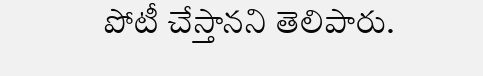పోటీ చేస్తానని తెలిపారు.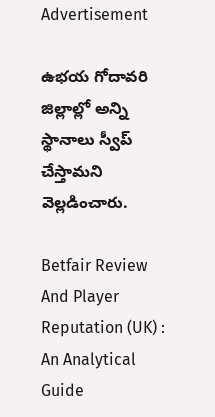Advertisement

ఉభయ గోదావరి జిల్లాల్లో అన్ని స్థానాలు స్వీప్ చేస్తామని వెల్లడించారు.

Betfair Review And Player Reputation (UK) : An Analytical Guide